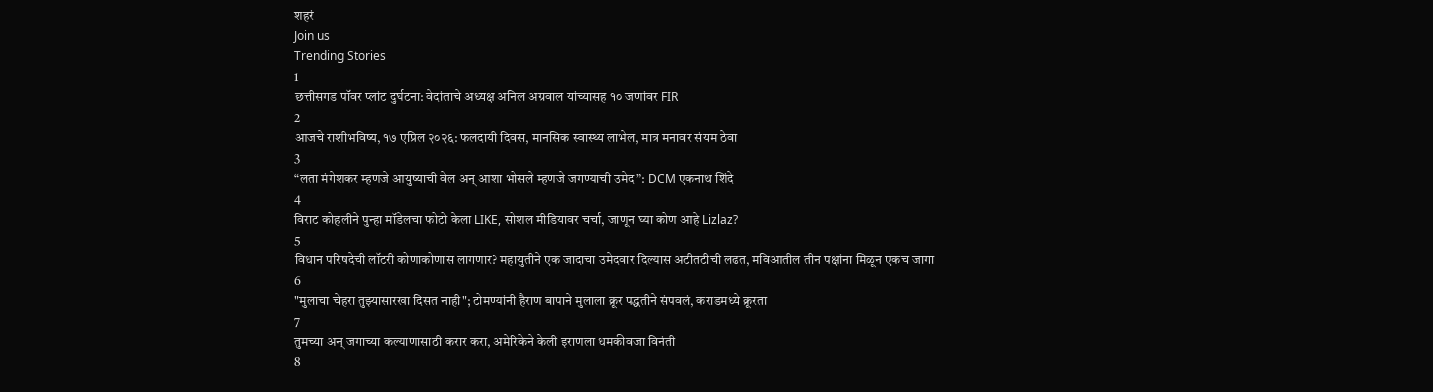शहरं
Join us
Trending Stories
1
छत्तीसगड पॉवर प्लांट दुर्घटना: वेदांताचे अध्यक्ष अनिल अग्रवाल यांच्यासह १० जणांवर FIR
2
आजचे राशीभविष्य, १७ एप्रिल २०२६: फलदायी दिवस, मानसिक स्वास्थ्य लाभेल, मात्र मनावर संयम ठेवा
3
“लता मंगेशकर म्हणजे आयुष्याची वेल अन् आशा भोसले म्हणजे जगण्याची उमेद”: DCM एकनाथ शिंदे
4
विराट कोहलीने पुन्हा मॉडेलचा फोटो केला LIKE, सोशल मीडियावर चर्चा, जाणून घ्या कोण आहे Lizlaz?
5
विधान परिषदेची लॉटरी कोणाकोणास लागणार? महायुतीने एक जादाचा उमेदवार दिल्यास अटीतटीची लढत, मविआतील तीन पक्षांना मिळून एकच जागा
6
"मुलाचा चेहरा तुझ्यासारखा दिसत नाही"; टोमण्यांनी हैराण बापाने मुलाला क्रूर पद्धतीने संपवलं, कराडमध्ये क्रूरता
7
तुमच्या अन् जगाच्या कल्याणासाठी करार करा, अमेरिकेने केली इराणला धमकीवजा विनंती
8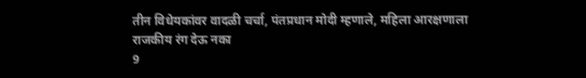तीन विधेयकांवर वादळी चर्चा, पंतप्रधान मोदी म्हणाले, महिला आरक्षणाला राजकीय रंग देऊ नका
9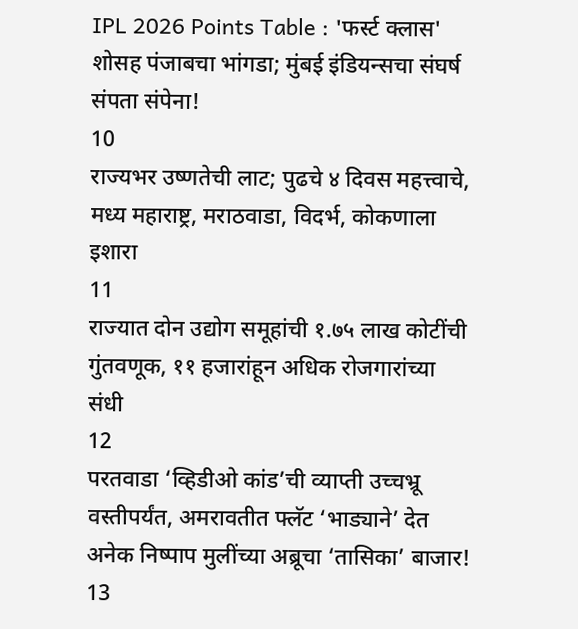IPL 2026 Points Table : 'फर्स्ट क्लास' शोसह पंजाबचा भांगडा; मुंबई इंडियन्सचा संघर्ष संपता संपेना!
10
राज्यभर उष्णतेची लाट; पुढचे ४ दिवस महत्त्वाचे, मध्य महाराष्ट्र, मराठवाडा, विदर्भ, कोकणाला इशारा
11
राज्यात दोन उद्योग समूहांची १.७५ लाख कोटींची गुंतवणूक, ११ हजारांहून अधिक रोजगारांच्या संधी
12
परतवाडा ‘व्हिडीओ कांड’ची व्याप्ती उच्चभ्रू वस्तीपर्यंत, अमरावतीत फ्लॅट ‘भाड्याने’ देत अनेक निष्पाप मुलींच्या अब्रूचा ‘तासिका’ बाजार!
13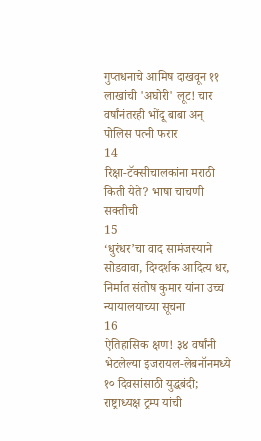गुप्तधनाचे आमिष दाखवून ११ लाखांची 'अघोरी' लूट! चार वर्षांनंतरही भोंदू बाबा अन् पोलिस पत्नी फरार
14
रिक्षा-टॅक्सीचालकांना मराठी किती येते? भाषा चाचणी सक्तीची
15
‘धुरंधर’चा वाद सामंजस्याने सोडवावा, दिग्दर्शक आदित्य धर, निर्मात संतोष कुमार यांना उच्च न्यायालयाच्या सूचना
16
ऐतिहासिक क्षण! ३४ वर्षांनी भेटलेल्या इजरायल-लेबनॉनमध्ये १० दिवसांसाठी युद्धबंदी; राष्ट्राध्यक्ष ट्रम्प यांची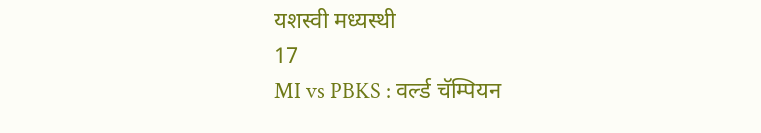यशस्वी मध्यस्थी
17
MI vs PBKS : वर्ल्ड चॅम्पियन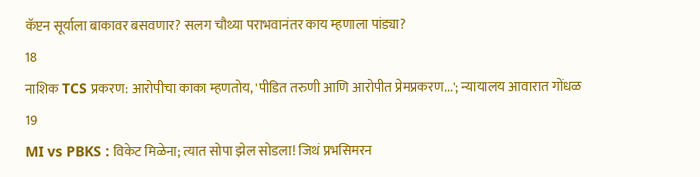कॅप्टन सूर्याला बाकावर बसवणार? सलग चौथ्या पराभवानंतर काय म्हणाला पांड्या?
18
नाशिक TCS प्रकरण: आरोपीचा काका म्हणतोय, 'पीडित तरुणी आणि आरोपीत प्रेमप्रकरण...'; न्यायालय आवारात गोंधळ
19
MI vs PBKS : विकेट मिळेना; त्यात सोपा झेल सोडला! जिथं प्रभसिमरन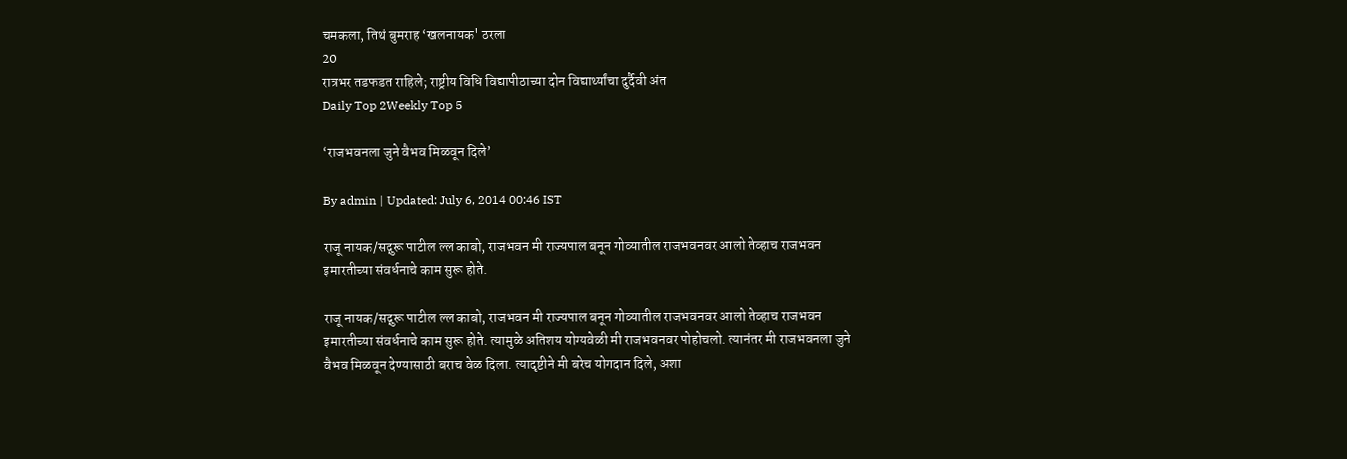चमकला, तिथं बुमराह ‘खलनायक' ठरला
20
रात्रभर तडफडत राहिले; राष्ट्रीय विधि विद्यापीठाच्या दोन विद्यार्थ्यांचा दुर्दैवी अंत
Daily Top 2Weekly Top 5

‘राजभवनला जुने वैभव मिळवून दिले’

By admin | Updated: July 6, 2014 00:46 IST

राजू नायक/सद्गुरू पाटील ल्ल काबो, राजभवन मी राज्यपाल बनून गोव्यातील राजभवनवर आलो तेव्हाच राजभवन इमारतीच्या संवर्धनाचे काम सुरू होते.

राजू नायक/सद्गुरू पाटील ल्ल काबो, राजभवन मी राज्यपाल बनून गोव्यातील राजभवनवर आलो तेव्हाच राजभवन इमारतीच्या संवर्धनाचे काम सुरू होते. त्यामुळे अतिशय योग्यवेळी मी राजभवनवर पोहोचलो. त्यानंतर मी राजभवनला जुने वैभव मिळवून देण्यासाठी बराच वेळ दिला. त्यादृष्टीने मी बरेच योगदान दिले, अशा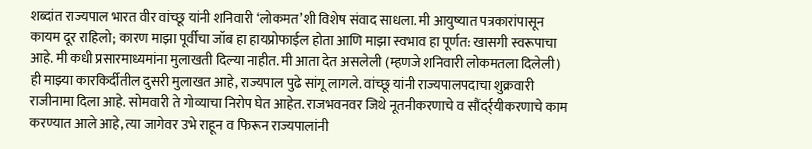शब्दांत राज्यपाल भारत वीर वांच्छू यांनी शनिवारी ‘लोकमत’शी विशेष संवाद साधला. मी आयुष्यात पत्रकारांपासून कायम दूर राहिलो; कारण माझा पूर्वीचा जॉब हा हायप्रोफाईल होता आणि माझा स्वभाव हा पूर्णत: खासगी स्वरूपाचा आहे. मी कधी प्रसारमाध्यमांना मुलाखती दिल्या नाहीत. मी आता देत असलेली (म्हणजे शनिवारी लोकमतला दिलेली) ही माझ्या कारकिर्दीतील दुसरी मुलाखत आहे, राज्यपाल पुढे सांगू लागले. वांच्छू यांनी राज्यपालपदाचा शुक्रवारी राजीनामा दिला आहे. सोमवारी ते गोव्याचा निरोप घेत आहेत. राजभवनवर जिथे नूतनीकरणाचे व सौंदर्र्यीकरणाचे काम करण्यात आले आहे, त्या जागेवर उभे राहून व फिरून राज्यपालांनी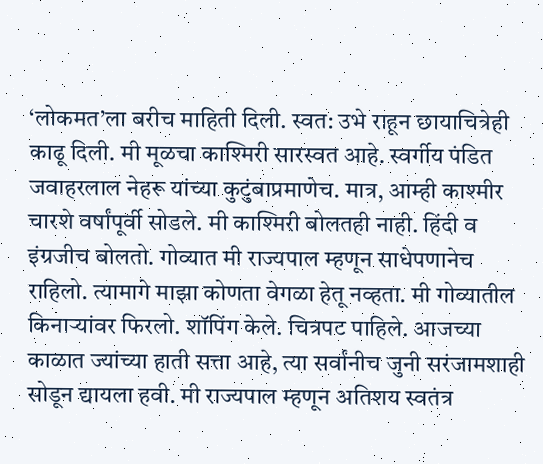‘लोकमत’ला बरीच माहिती दिली. स्वत: उभे राहून छायाचित्रेही काढू दिली. मी मूळचा काश्मिरी सारस्वत आहे. स्वर्गीय पंडित जवाहरलाल नेहरू यांच्या कुटुंबाप्रमाणेच. मात्र, आम्ही काश्मीर चारशे वर्षांपूर्वी सोडले. मी काश्मिरी बोलतही नाही. हिंदी व इंग्रजीच बोलतो. गोव्यात मी राज्यपाल म्हणून साधेपणानेच राहिलो. त्यामागे माझा कोणता वेगळा हेतू नव्हता. मी गोव्यातील किनाऱ्यांवर फिरलो. शॉपिंग केले. चित्रपट पाहिले. आजच्या काळात ज्यांच्या हाती सत्ता आहे, त्या सर्वांनीच जुनी सरंजामशाही सोडून द्यायला हवी. मी राज्यपाल म्हणून अतिशय स्वतंत्र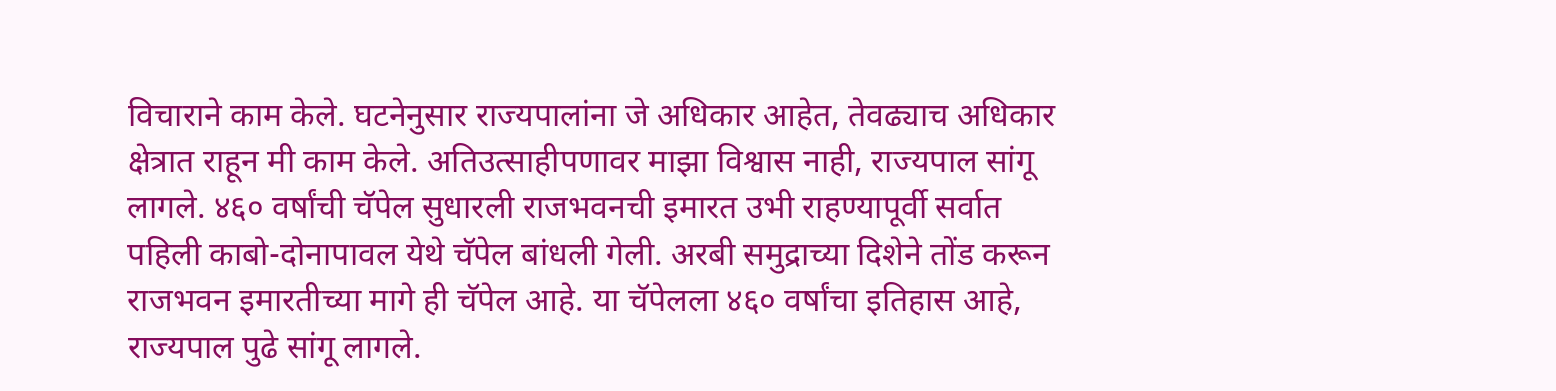विचाराने काम केले. घटनेनुसार राज्यपालांना जे अधिकार आहेत, तेवढ्याच अधिकार क्षेत्रात राहून मी काम केले. अतिउत्साहीपणावर माझा विश्वास नाही, राज्यपाल सांगू लागले. ४६० वर्षांची चॅपेल सुधारली राजभवनची इमारत उभी राहण्यापूर्वी सर्वात पहिली काबो-दोनापावल येथे चॅपेल बांधली गेली. अरबी समुद्राच्या दिशेने तोंड करून राजभवन इमारतीच्या मागे ही चॅपेल आहे. या चॅपेलला ४६० वर्षांचा इतिहास आहे, राज्यपाल पुढे सांगू लागले.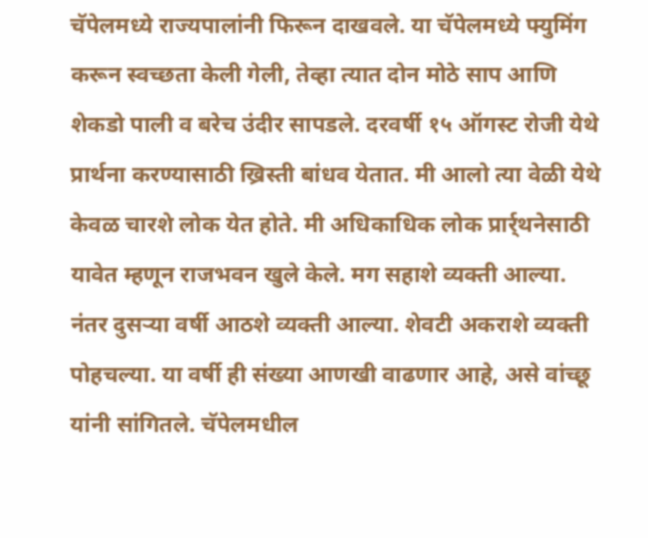चॅपेलमध्ये राज्यपालांनी फिरून दाखवले. या चॅपेलमध्ये फ्युमिंग करून स्वच्छता केली गेली, तेव्हा त्यात दोन मोठे साप आणि शेकडो पाली व बरेच उंदीर सापडले. दरवर्षी १५ ऑगस्ट रोजी येथे प्रार्थना करण्यासाठी ख्रिस्ती बांधव येतात. मी आलो त्या वेळी येथे केवळ चारशे लोक येत होते. मी अधिकाधिक लोक प्रार्र्थनेसाठी यावेत म्हणून राजभवन खुले केले. मग सहाशे व्यक्ती आल्या. नंतर दुसऱ्या वर्षी आठशे व्यक्ती आल्या. शेवटी अकराशे व्यक्ती पोहचल्या. या वर्षी ही संख्या आणखी वाढणार आहे, असे वांच्छू यांनी सांगितले. चॅपेलमधील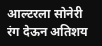आल्टरला सोनेरी रंग देऊन अतिशय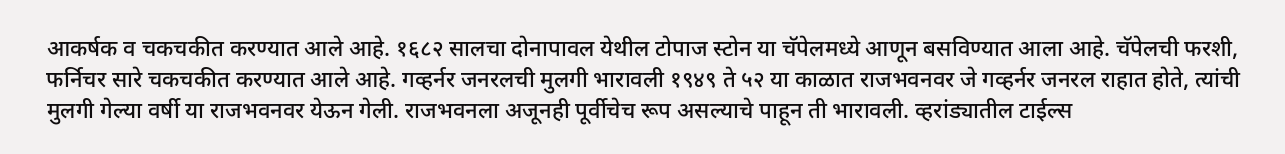आकर्षक व चकचकीत करण्यात आले आहे. १६८२ सालचा दोनापावल येथील टोपाज स्टोन या चॅपेलमध्ये आणून बसविण्यात आला आहे. चॅपेलची फरशी, फर्निचर सारे चकचकीत करण्यात आले आहे. गव्हर्नर जनरलची मुलगी भारावली १९४९ ते ५२ या काळात राजभवनवर जे गव्हर्नर जनरल राहात होते, त्यांची मुलगी गेल्या वर्षी या राजभवनवर येऊन गेली. राजभवनला अजूनही पूर्वीचेच रूप असल्याचे पाहून ती भारावली. व्हरांड्यातील टाईल्स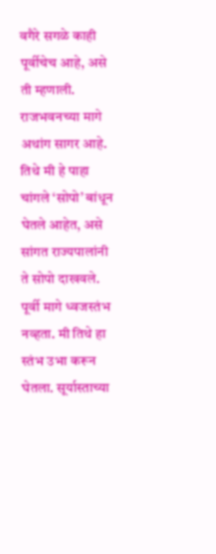वगैरे सगळे काही पूर्वीचेच आहे, असे ती म्हणाली. राजभवनच्या मागे अथांग सागर आहे. तिथे मी हे पाहा चांगले ‘सोपो’ बांधून घेतले आहेत, असे सांगत राज्यपालांनी ते सोपो दाखवले. पूर्वी मागे ध्वजस्तंभ नव्हता. मी तिथे हा स्तंभ उभा करून घेतला. सूर्यास्ताच्या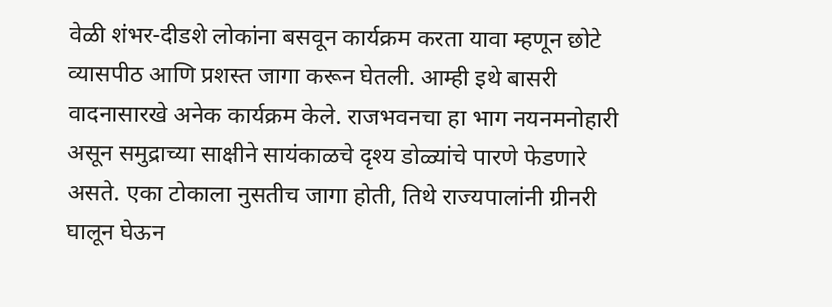वेळी शंभर-दीडशे लोकांना बसवून कार्यक्रम करता यावा म्हणून छोटे व्यासपीठ आणि प्रशस्त जागा करून घेतली. आम्ही इथे बासरी वादनासारखे अनेक कार्यक्रम केले. राजभवनचा हा भाग नयनमनोहारी असून समुद्राच्या साक्षीने सायंकाळचे दृश्य डोळ्यांचे पारणे फेडणारे असते. एका टोकाला नुसतीच जागा होती, तिथे राज्यपालांनी ग्रीनरी घालून घेऊन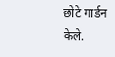छोटे गार्डन केले.